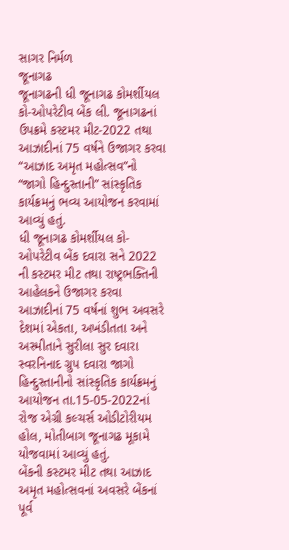સાગર નિર્મળ
જૂનાગઢ
જૂનાગઢની ધી જૂનાગઢ કોમર્શીયલ કો-ઓપરેટીવ બેંક લી. જૂનાગઢનાં ઉપક્રમે કસ્ટમર મીટ-2022 તથા આઝાદીનાં 75 વર્ષને ઉજાગર કરવા “આઝાદ અમૃત મહોત્સવ”નો “જાગો હિન્દુસ્તાની” સાંસ્કૃતિક કાર્યક્રમનું ભવ્ય આયોજન કરવામાં આવ્યું હતું.
ધી જૂનાગઢ કોમર્શીયલ કો-ઓપરેટીવ બેંક દવારા સને 2022 ની કસ્ટમર મીટ તથા રાષ્ટ્રભક્તિની આહેલકને ઉજાગર કરવા આઝાદીનાં 75 વર્ષનાં શુભ અવસરે દેશમાં એકતા, અખંડીતતા અને અસ્મીતાને સુરીલા સુર દવારા સ્વરનિનાદ ગ્રુપ દવારા જાગો હિન્દુસ્તાનીનો સાંસ્કૃતિક કાર્યક્રમનું આયોજન તા.15-05-2022નાં રોજ એગ્રી કલ્ચર્સ ઓડીટોરીયમ હોલ, મોતીબાગ જૂનાગઢ મૂકામે યોજવામાં આવ્યું હતું.
બેંકની કસ્ટમર મીટ તથા આઝાદ અમૃત મહોત્સવનાં અવસરે બેંકનાં પૂર્વ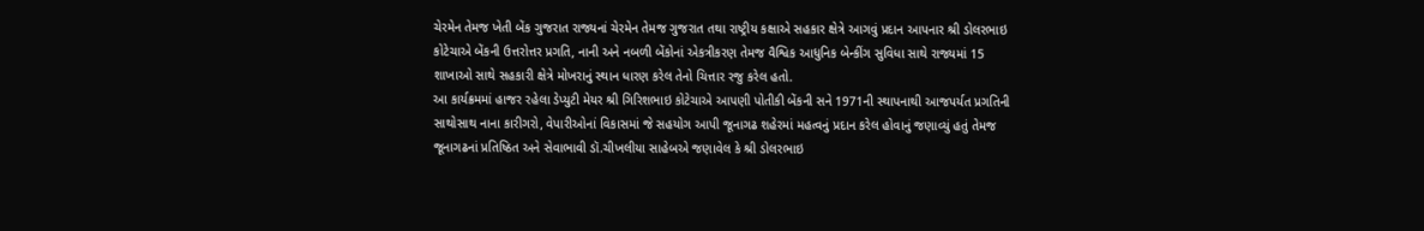ચેરમેન તેમજ ખેતી બેંક ગુજરાત રાજ્યનાં ચેરમેન તેમજ ગુજરાત તથા રાષ્ટ્રીય કક્ષાએ સહકાર ક્ષેત્રે આગવું પ્રદાન આપનાર શ્રી ડોલરભાઇ કોટેચાએ બેંકની ઉત્તરોત્તર પ્રગતિ, નાની અને નબળી બેંકોનાં એકત્રીકરણ તેમજ વૈશ્વિક આધુનિક બેન્કીંગ સુવિધા સાથે રાજ્યમાં 15 શાખાઓ સાથે સહકારી ક્ષેત્રે મોખરાનું સ્થાન ધારણ કરેલ તેનો ચિત્તાર રજુ કરેલ હતો.
આ કાર્યક્રમમાં હાજર રહેલા ડેપ્યુટી મેયર શ્રી ગિરિશભાઇ કોટેચાએ આપણી પોતીકી બેંકની સને 1971ની સ્થાપનાથી આજપર્યત પ્રગતિની સાથોસાથ નાના કારીગરો, વેપારીઓનાં વિકાસમાં જે સહયોગ આપી જૂનાગઢ શહેરમાં મહત્વનું પ્રદાન કરેલ હોવાનું જણાવ્યું હતું તેમજ જૂનાગઢનાં પ્રતિષ્ઠિત અને સેવાભાવી ડૉ.ચીખલીયા સાહેબએ જણાવેલ કે શ્રી ડોલરભાઇ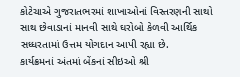કોટેચાએ ગુજરાતભરમાં શાખાઓનાં વિસ્તરણની સાથો સાથ છેવાડાનાં માનવી સાથે ઘરોબો કેળવી આર્થિક સધ્ધરતામાં ઉત્તમ યોગદાન આપી રહ્યા છે.
કાર્યક્રમનાં અંતમાં બેંકનાં સીઇઓ શ્રી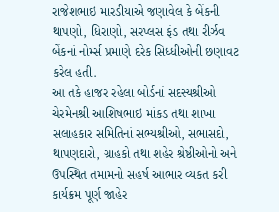રાજેશભાઇ મારડીયાએ જણાવેલ કે બેંકની થાપણો, ધિરાણો, સરપ્લસ ફંડ તથા રીર્ઝવ બેંકનાં નોર્મ્સ પ્રમાણે દરેક સિધ્ધીઓની છણાવટ કરેલ હતી.
આ તકે હાજર રહેલા બોર્ડનાં સદસ્યશ્રીઓ ચેરમેનશ્રી આશિષભાઇ માંકડ તથા શાખા સલાહકાર સમિતિનાં સભ્યશ્રીઓ, સભાસદો, થાપણદારો, ગ્રાહકો તથા શહેર શ્રેષ્ઠીઓનો અને ઉપસ્થિત તમામનો સહર્ષ આભાર વ્યકત કરી કાર્યક્રમ પૂર્ણ જાહેર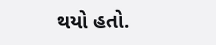થયો હતો.